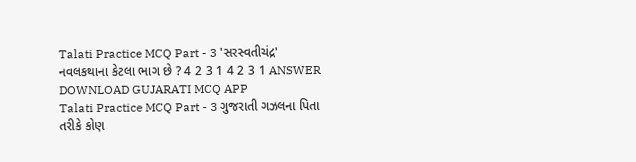Talati Practice MCQ Part - 3 'સરસ્વતીચંદ્ર' નવલકથાના કેટલા ભાગ છે ? 4 2 3 1 4 2 3 1 ANSWER DOWNLOAD GUJARATI MCQ APP
Talati Practice MCQ Part - 3 ગુજરાતી ગઝલના પિતા તરીકે કોણ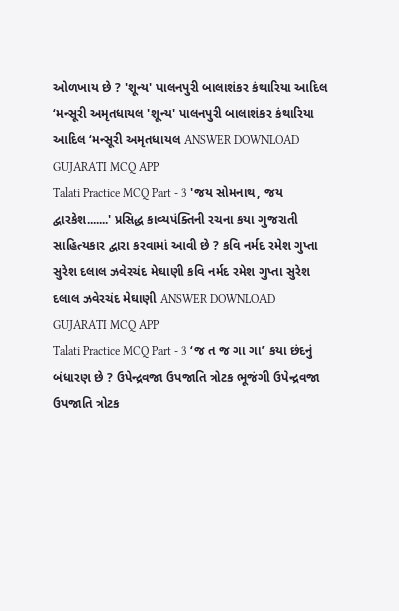ઓળખાય છે ? 'શૂન્ય' પાલનપુરી બાલાશંકર કંથારિયા આદિલ ‘મન્સૂરી અમૃતધાયલ 'શૂન્ય' પાલનપુરી બાલાશંકર કંથારિયા આદિલ ‘મન્સૂરી અમૃતધાયલ ANSWER DOWNLOAD GUJARATI MCQ APP
Talati Practice MCQ Part - 3 'જય સોમનાથ, જય દ્વારકેશ.......' પ્રસિદ્ધ કાવ્યપંક્તિની રચના કયા ગુજરાતી સાહિત્યકાર દ્વારા કરવામાં આવી છે ? કવિ નર્મદ રમેશ ગુપ્તા સુરેશ દલાલ ઝવેરચંદ મેઘાણી કવિ નર્મદ રમેશ ગુપ્તા સુરેશ દલાલ ઝવેરચંદ મેઘાણી ANSWER DOWNLOAD GUJARATI MCQ APP
Talati Practice MCQ Part - 3 ‘જ ત જ ગા ગા’ કયા છંદનું બંધારણ છે ? ઉપેન્દ્રવજા ઉપજાતિ ત્રોટક ભૂજંગી ઉપેન્દ્રવજા ઉપજાતિ ત્રોટક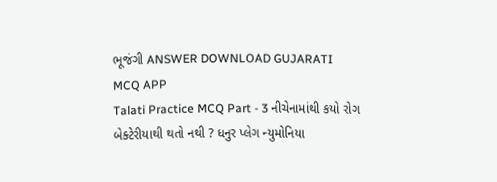ભૂજંગી ANSWER DOWNLOAD GUJARATI MCQ APP
Talati Practice MCQ Part - 3 નીચેનામાંથી કયો રોગ બેક્ટેરીયાથી થતો નથી ? ધનુર પ્લેગ ન્યુમોનિયા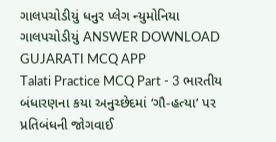ગાલપચોડીયું ધનુર પ્લેગ ન્યુમોનિયા ગાલપચોડીયું ANSWER DOWNLOAD GUJARATI MCQ APP
Talati Practice MCQ Part - 3 ભારતીય બંધારણના કયા અનુચ્છેદમાં ‘ગૌ-હત્યા’ પર પ્રતિબંધની જોગવાઈ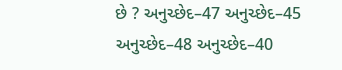છે ? અનુચ્છેદ–47 અનુચ્છેદ–45 અનુચ્છેદ–48 અનુચ્છેદ–40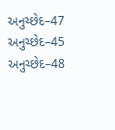અનુચ્છેદ–47 અનુચ્છેદ–45 અનુચ્છેદ–48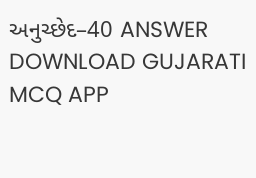અનુચ્છેદ–40 ANSWER DOWNLOAD GUJARATI MCQ APP